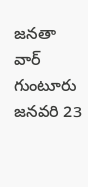జనతా వార్ గుంటూరు జనవరి 23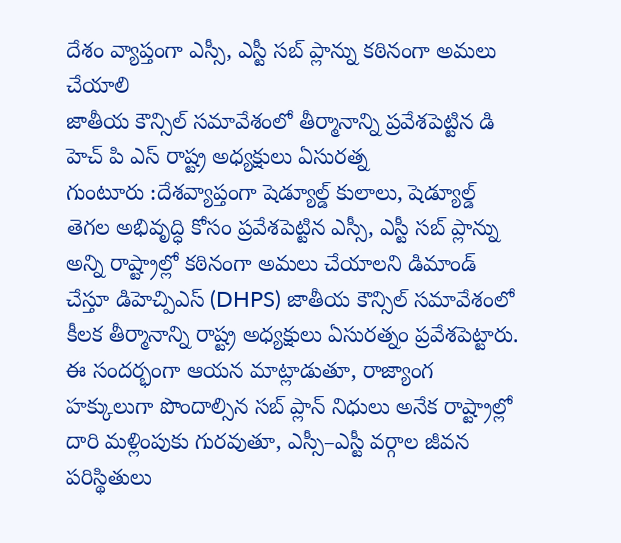దేశం వ్యాప్తంగా ఎస్సీ, ఎస్టీ సబ్ ప్లాన్ను కఠినంగా అమలు చేయాలి
జాతీయ కౌన్సిల్ సమావేశంలో తీర్మానాన్ని ప్రవేశపెట్టిన డి హెచ్ పి ఎస్ రాష్ట్ర అధ్యక్షులు ఏసురత్న
గుంటూరు :దేశవ్యాప్తంగా షెడ్యూల్డ్ కులాలు, షెడ్యూల్డ్ తెగల అభివృద్ధి కోసం ప్రవేశపెట్టిన ఎస్సీ, ఎస్టీ సబ్ ప్లాన్ను అన్ని రాష్ట్రాల్లో కఠినంగా అమలు చేయాలని డిమాండ్ చేస్తూ డిహెచ్పిఎస్ (DHPS) జాతీయ కౌన్సిల్ సమావేశంలో కీలక తీర్మానాన్ని రాష్ట్ర అధ్యక్షులు ఏసురత్నం ప్రవేశపెట్టారు.
ఈ సందర్భంగా ఆయన మాట్లాడుతూ, రాజ్యాంగ హక్కులుగా పొందాల్సిన సబ్ ప్లాన్ నిధులు అనేక రాష్ట్రాల్లో దారి మళ్లింపుకు గురవుతూ, ఎస్సీ–ఎస్టీ వర్గాల జీవన పరిస్థితులు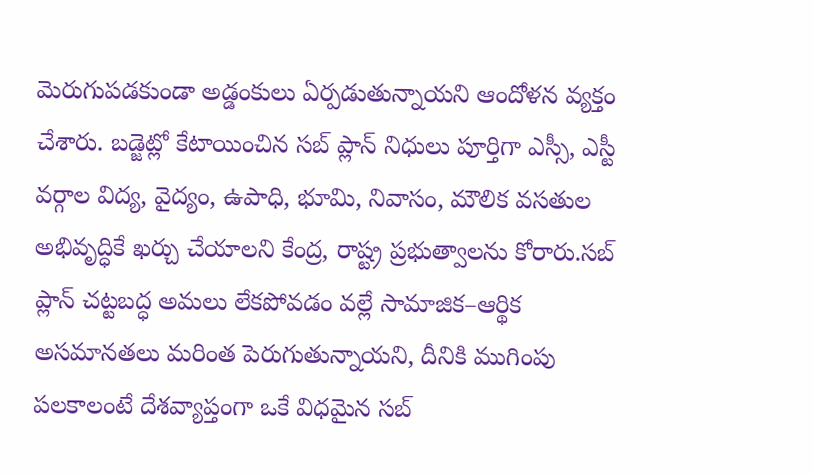మెరుగుపడకుండా అడ్డంకులు ఏర్పడుతున్నాయని ఆందోళన వ్యక్తం చేశారు. బడ్జెట్లో కేటాయించిన సబ్ ప్లాన్ నిధులు పూర్తిగా ఎస్సీ, ఎస్టీ వర్గాల విద్య, వైద్యం, ఉపాధి, భూమి, నివాసం, మౌలిక వసతుల అభివృద్ధికే ఖర్చు చేయాలని కేంద్ర, రాష్ట్ర ప్రభుత్వాలను కోరారు.సబ్ ప్లాన్ చట్టబద్ధ అమలు లేకపోవడం వల్లే సామాజిక–ఆర్థిక అసమానతలు మరింత పెరుగుతున్నాయని, దీనికి ముగింపు పలకాలంటే దేశవ్యాప్తంగా ఒకే విధమైన సబ్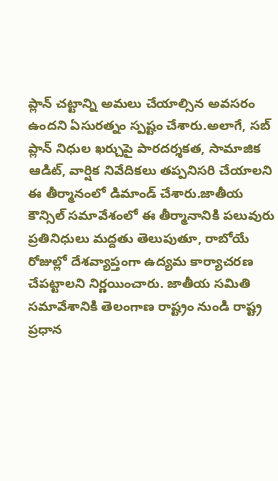ప్లాన్ చట్టాన్ని అమలు చేయాల్సిన అవసరం ఉందని ఏసురత్నం స్పష్టం చేశారు.అలాగే, సబ్ ప్లాన్ నిధుల ఖర్చుపై పారదర్శకత, సామాజిక ఆడిట్, వార్షిక నివేదికలు తప్పనిసరి చేయాలని ఈ తీర్మానంలో డిమాండ్ చేశారు.జాతీయ కౌన్సిల్ సమావేశంలో ఈ తీర్మానానికి పలువురు ప్రతినిధులు మద్దతు తెలుపుతూ, రాబోయే రోజుల్లో దేశవ్యాప్తంగా ఉద్యమ కార్యాచరణ చేపట్టాలని నిర్ణయించారు. జాతీయ సమితి సమావేశానికి తెలంగాణ రాష్ట్రం నుండి రాష్ట్ర ప్రధాన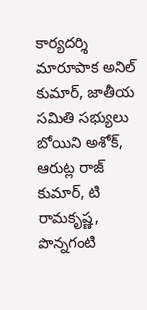కార్యదర్శి మారూపాక అనిల్ కుమార్, జాతీయ సమితి సభ్యులు బోయిని అశోక్, ఆరుట్ల రాజ్ కుమార్, టి రామకృష్ణ, పొన్నగంటి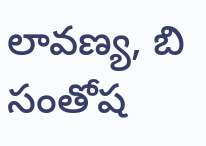లావణ్య, బి సంతోష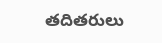తదితరులు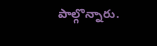పాల్గొన్నారు.